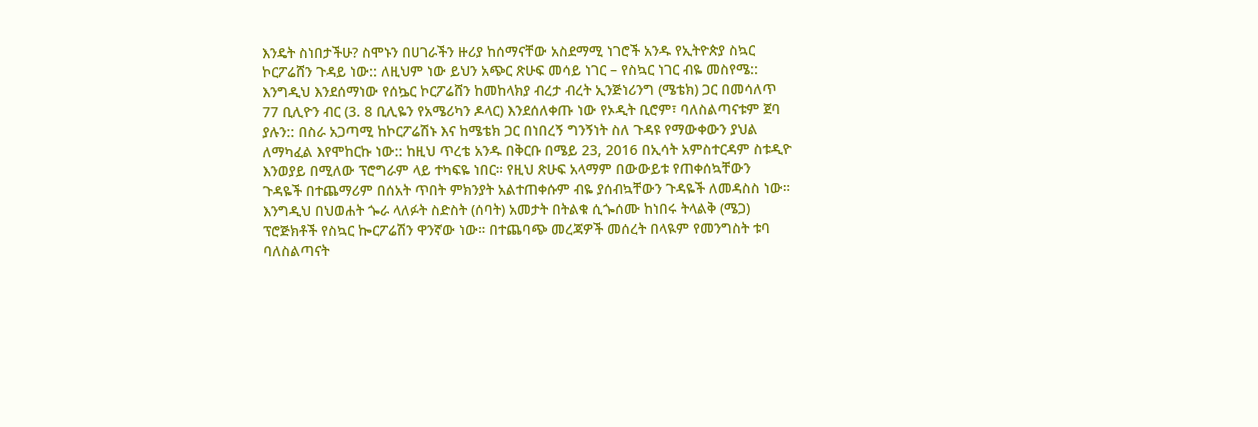እንዴት ስነበታችሁ? ስሞኑን በሀገራችን ዙሪያ ከሰማናቸው አስደማሚ ነገሮች አንዱ የኢትዮጵያ ስኳር ኮርፖሬሸን ጉዳይ ነው:: ለዚህም ነው ይህን አጭር ጽሁፍ መሳይ ነገር – የስኳር ነገር ብዬ መስየሜ:: እንግዲህ እንደሰማነው የሰኴር ኮርፖሬሸን ከመከላክያ ብረታ ብረት ኢንጅነሪንግ (ሜቴክ) ጋር በመሳለጥ 77 ቢሊዮን ብር (3. 8 ቢሊዬን የአሜሪካን ዶላር) እንደሰለቀጡ ነው የኦዲት ቢሮም፣ ባለስልጣናቱም ጀባ ያሉን:: በስራ አጋጣሚ ከኮርፖሬሽኑ እና ከሜቴክ ጋር በነበረኝ ግንኝነት ስለ ጉዳዩ የማውቀውን ያህል ለማካፈል እየሞከርኩ ነው:: ከዚህ ጥረቴ አንዱ በቅርቡ በሜይ 23, 2016 በኢሳት አምስተርዳም ስቱዲዮ እንወያይ በሚለው ፕሮግራም ላይ ተካፍዬ ነበር። የዚህ ጽሁፍ አላማም በውውይቱ የጠቀሰኳቸውን ጉዳዬች በተጨማሪም በሰአት ጥበት ምክንያት አልተጠቀሱም ብዬ ያሰብኳቸውን ጉዳዬች ለመዳስስ ነው።
እንግዲህ በህወሐት ጐራ ላለፉት ስድስት (ሰባት) አመታት በትልቁ ሲጐሰሙ ከነበሩ ትላልቅ (ሜጋ) ፕሮጅክቶች የስኳር ኰርፖሬሽን ዋንኛው ነው። በተጨባጭ መረጃዎች መሰረት በላዪም የመንግስት ቱባ ባለስልጣናት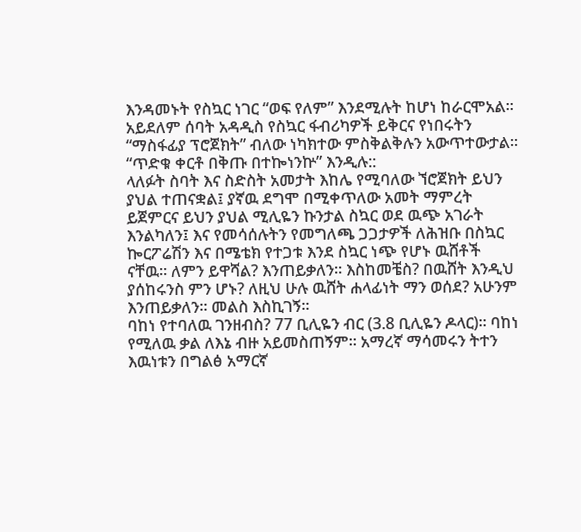እንዳመኑት የስኳር ነገር “ወፍ የለም” እንደሚሉት ከሆነ ከራርሞአል፡፡ አይደለም ሰባት አዳዲስ የስኳር ፋብሪካዎች ይቅርና የነበሩትን “ማስፋፊያ ፕሮጀክት” ብለው ነካክተው ምስቅልቅሉን አውጥተውታል፡፡ “ጥድቁ ቀርቶ በቅጡ በተኰነንኵ” እንዲሉ::
ላለፉት ስባት እና ስድስት አመታት እከሌ የሚባለው ኘሮጀክት ይህን ያህል ተጠናቋል፤ ያኛዉ ደግሞ በሚቀጥለው አመት ማምረት ይጀምርና ይህን ያህል ሚሊዬን ኩንታል ስኳር ወደ ዉጭ አገራት እንልካለን፤ እና የመሳሰሉትን የመግለጫ ጋጋታዎች ለሕዝቡ በስኳር ኰርፖሬሽን እና በሜቴክ የተጋቱ እንደ ስኳር ነጭ የሆኑ ዉሸቶች ናቸዉ። ለምን ይዋሻል? እንጠይቃለን። እስከመቼስ? በዉሸት እንዲህ ያሰከሩንስ ምን ሆኑ? ለዚህ ሁሉ ዉሸት ሐላፊነት ማን ወሰደ? አሁንም እንጠይቃለን። መልስ እስኪገኝ።
ባከነ የተባለዉ ገንዘብስ? 77 ቢሊዬን ብር (3.8 ቢሊዬን ዶላር)። ባከነ የሚለዉ ቃል ለእኔ ብዙ አይመስጠኝም። አማረኛ ማሳመሩን ትተን እዉነቱን በግልፅ አማርኛ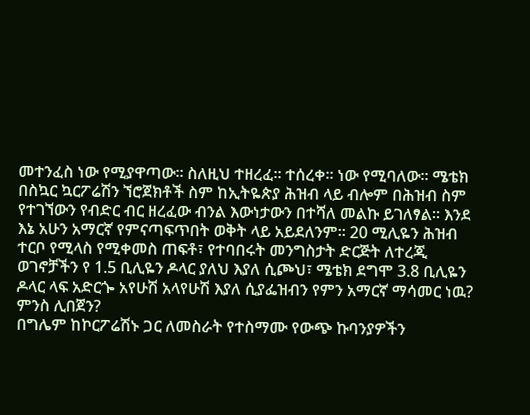መተንፈስ ነው የሚያዋጣው። ስለዚህ ተዘረፈ። ተሰረቀ። ነው የሚባለው። ሜቴክ በስኳር ኳርፖሬሽን ኘሮጀክቶች ስም ከኢትዬጵያ ሕዝብ ላይ ብሎም በሕዝብ ስም የተገኘውን የብድር ብር ዘረፈው ብንል እውነታውን በተሻለ መልኩ ይገለፃል። እንደ እኔ አሁን አማርኛ የምናጣፍጥበት ወቅት ላይ አይደለንም። 20 ሚሊዬን ሕዝብ ተርቦ የሚላስ የሚቀመስ ጠፍቶ፣ የተባበሩት መንግስታት ድርጅት ለተረጂ ወገኖቻችን የ 1.5 ቢሊዬን ዶላር ያለህ እያለ ሲጮህ፣ ሜቴክ ደግሞ 3.8 ቢሊዬን ዶላር ላፍ አድርጐ አየሁሽ አላየሁሽ እያለ ሲያፌዝብን የምን አማርኛ ማሳመር ነዉ? ምንስ ሊበጀን?
በግሌም ከኮርፖሬሽኑ ጋር ለመስራት የተስማሙ የውጭ ኩባንያዎችን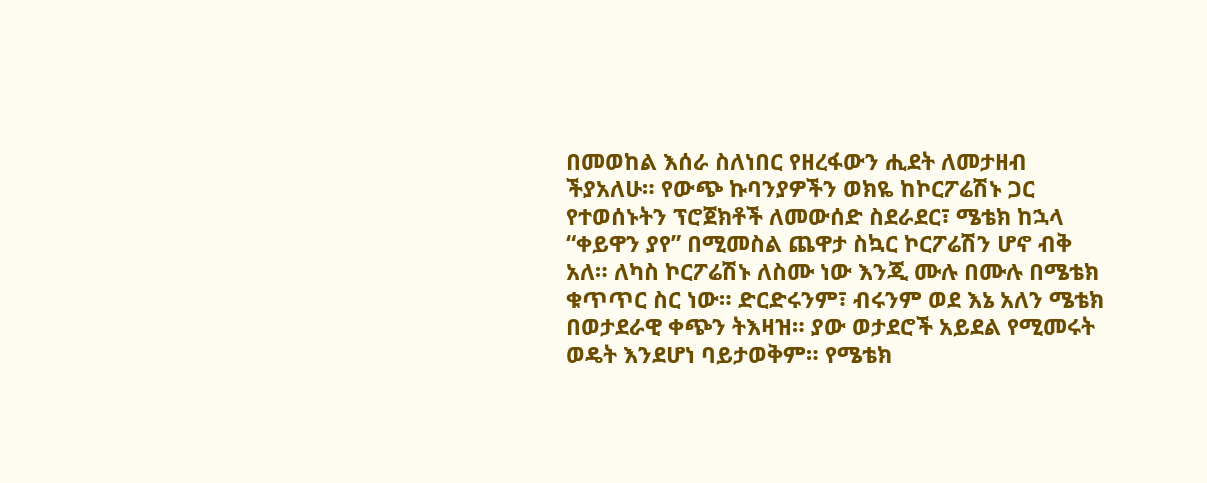በመወከል እሰራ ስለነበር የዘረፋውን ሒደት ለመታዘብ ችያአለሁ። የውጭ ኩባንያዎችን ወክዬ ከኮርፖሬሽኑ ጋር የተወሰኑትን ፕሮጀክቶች ለመውሰድ ስደራደር፣ ሜቴክ ከኋላ “ቀይዋን ያየ” በሚመስል ጨዋታ ስኳር ኮርፖሬሽን ሆኖ ብቅ አለ። ለካስ ኮርፖሬሽኑ ለስሙ ነው እንጂ ሙሉ በሙሉ በሜቴክ ቁጥጥር ስር ነው። ድርድሩንም፣ ብሩንም ወደ እኔ አለን ሜቴክ በወታደራዊ ቀጭን ትእዛዝ። ያው ወታደሮች አይደል የሚመሩት ወዴት እንደሆነ ባይታወቅም። የሜቴክ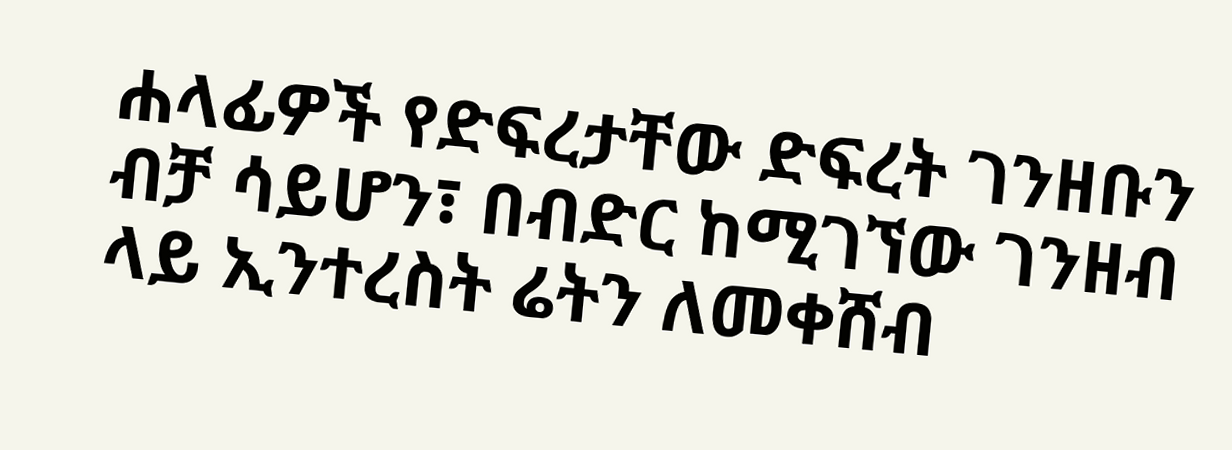ሐላፊዎች የድፍረታቸው ድፍረት ገንዘቡን ብቻ ሳይሆን፣ በብድር ከሚገኘው ገንዘብ ላይ ኢንተረስት ሬትን ለመቀሸብ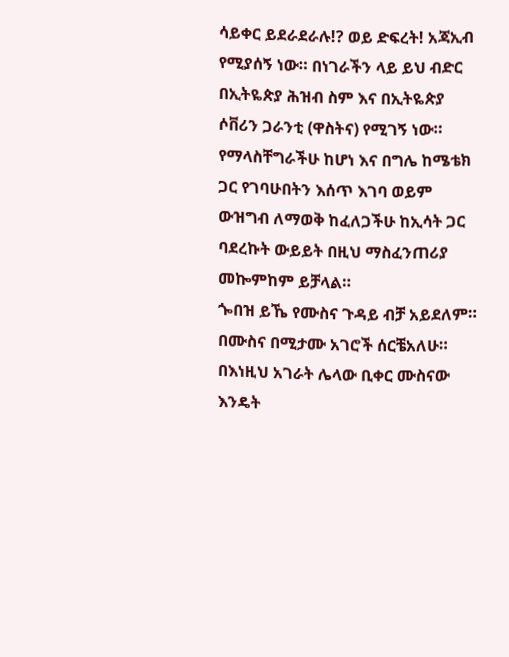ሳይቀር ይደራደራሉ!? ወይ ድፍረት! አጃኢብ የሚያሰኝ ነው። በነገራችን ላይ ይህ ብድር በኢትዬጵያ ሕዝብ ስም እና በኢትዬጵያ ሶቨሪን ጋራንቲ (ዋስትና) የሚገኝ ነው። የማላስቸግራችሁ ከሆነ እና በግሌ ከሜቴክ ጋር የገባሁበትን እሰጥ እገባ ወይም ውዝግብ ለማወቅ ከፈለጋችሁ ከኢሳት ጋር ባደረኩት ውይይት በዚህ ማስፈንጠሪያ መኰምከም ይቻላል።
ጐበዝ ይኼ የሙስና ጉዳይ ብቻ አይደለም። በሙስና በሚታሙ አገሮች ሰርቼአለሁ። በእነዚህ አገራት ሌላው ቢቀር ሙስናው እንዴት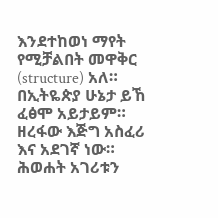እንደተከወነ ማየት የሚቻልበት መዋቅር (structure) አለ። በኢትዬጵያ ሁኔታ ይኸ ፈፅሞ አይታይም። ዘረፋው እጅግ አስፈሪ እና አደገኛ ነው። ሕወሐት አገሪቱን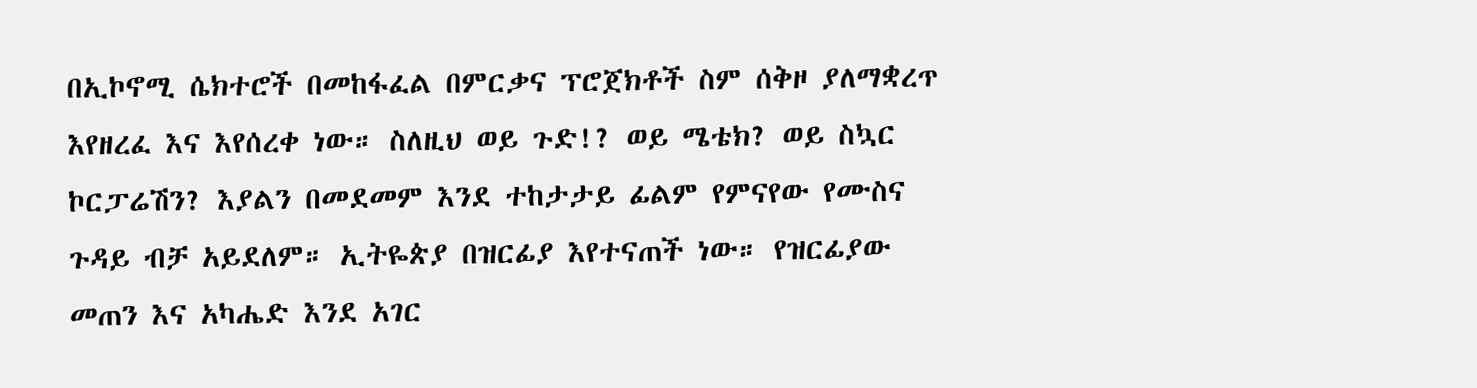በኢኮኖሚ ሴክተሮች በመከፋፈል በምርቃና ፕሮጀክቶች ስም ሰቅዞ ያለማቋረጥ እየዘረፈ እና እየሰረቀ ነው። ስለዚህ ወይ ጉድ!? ወይ ሜቴክ? ወይ ስኳር ኮርፓሬሽን? እያልን በመደመም እንደ ተከታታይ ፊልም የምናየው የሙስና ጉዳይ ብቻ አይደለም። ኢትዬጵያ በዝርፊያ እየተናጠች ነው። የዝርፊያው መጠን እና አካሔድ እንደ አገር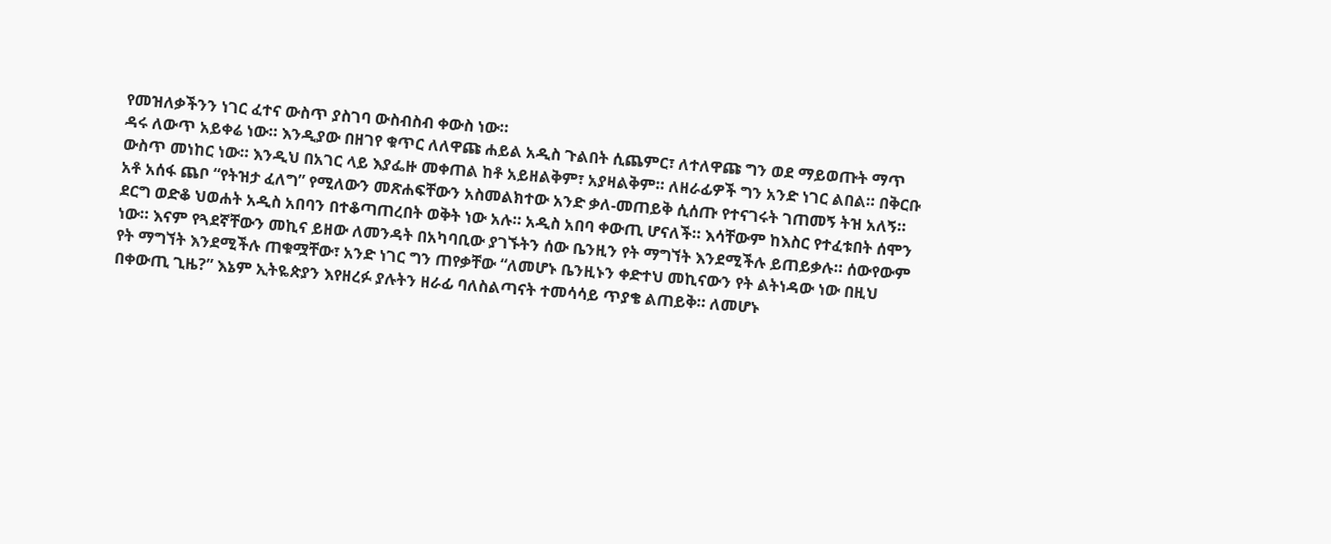የመዝለቃችንን ነገር ፈተና ውስጥ ያስገባ ውስብስብ ቀውስ ነው።
ዳሩ ለውጥ አይቀሬ ነው። እንዲያው በዘገየ ቁጥር ለለዋጩ ሐይል አዲስ ጉልበት ሲጨምር፣ ለተለዋጩ ግን ወደ ማይወጡት ማጥ ውስጥ መነከር ነው። እንዲህ በአገር ላይ እያፌዙ መቀጠል ከቶ አይዘልቅም፣ አያዛልቅም። ለዘራፊዎች ግን አንድ ነገር ልበል። በቅርቡ አቶ አሰፋ ጨቦ “የትዝታ ፈለግ” የሚለውን መጽሐፍቸውን አስመልክተው አንድ ቃለ-መጠይቅ ሲሰጡ የተናገሩት ገጠመኝ ትዝ አለኝ። ደርግ ወድቆ ህወሐት አዲስ አበባን በተቆጣጠረበት ወቅት ነው አሉ። አዲስ አበባ ቀውጢ ሆናለች። እሳቸውም ከእስር የተፈቱበት ሰሞን ነው። እናም የጓደኛቸውን መኪና ይዘው ለመንዳት በአካባቢው ያገኙትን ሰው ቤንዚን የት ማግኘት እንደሚችሉ ይጠይቃሉ። ሰውየውም የት ማግኘት እንደሚችሉ ጠቁሟቸው፣ አንድ ነገር ግን ጠየቃቸው “ለመሆኑ ቤንዚኑን ቀድተህ መኪናውን የት ልትነዳው ነው በዚህ በቀውጢ ጊዜ?” እኔም ኢትዬጵያን እየዘረፉ ያሉትን ዘራፊ ባለስልጣናት ተመሳሳይ ጥያቄ ልጠይቅ። ለመሆኑ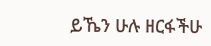ይኼን ሁሉ ዘርፋችሁ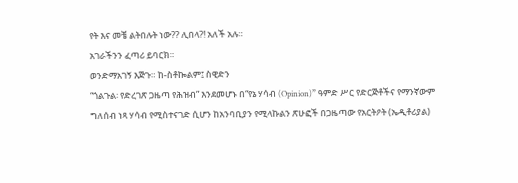የት እና መቼ ልትበሉት ነው?? ሊበላ?! አለች አሉ።
አገራችንን ፈጣሪ ይባርክ።
ወንድማአገኝ እጅጉ። ከ-ስቶኰልም፤ ስዊድን
“ጎልጉል፡ የድረገጽ ጋዜጣ የሕዝብ” እንደመሆኑ በ“የኔ ሃሳብ (Opinion)” ዓምድ ሥር የድርጅቶችና የማንኛውም ግለሰብ ነጻ ሃሳብ የሚስተናገድ ሲሆን ከአንባቢያን የሚላኩልን ጽሁፎች በጋዜጣው የአርትዖት (ኤዲቶሪያል)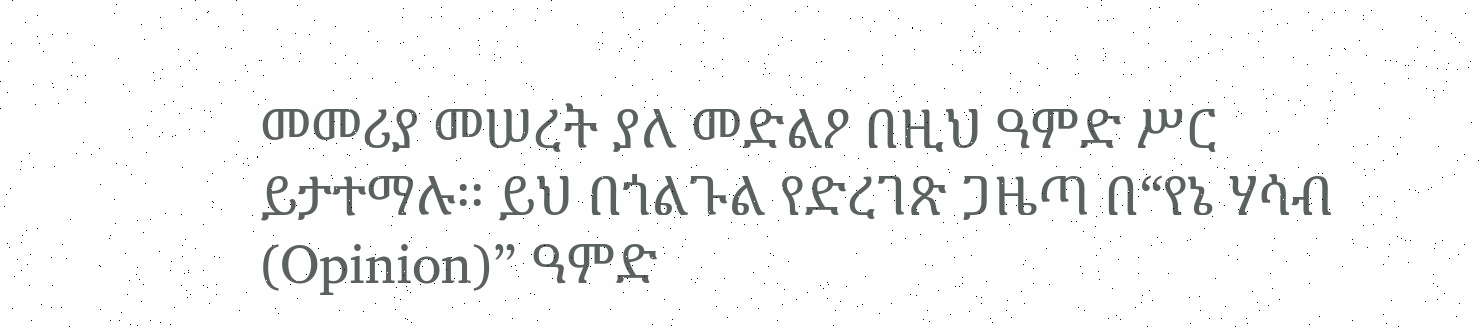መመሪያ መሠረት ያለ መድልዖ በዚህ ዓምድ ሥር ይታተማሉ፡፡ ይህ በጎልጉል የድረገጽ ጋዜጣ በ“የኔ ሃሳብ (Opinion)” ዓምድ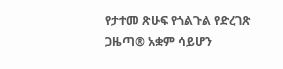የታተመ ጽሁፍ የጎልጉል የድረገጽ ጋዜጣ® አቋም ሳይሆን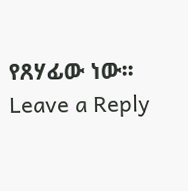የጸሃፊው ነው፡፡
Leave a Reply